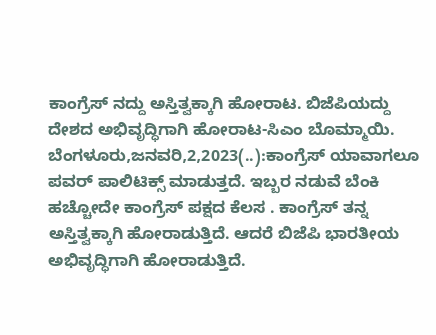ಕಾಂಗ್ರೆಸ್ ನದ್ದು ಅಸ್ತಿತ್ವಕ್ಕಾಗಿ ಹೋರಾಟ. ಬಿಜೆಪಿಯದ್ದು ದೇಶದ ಅಭಿವೃದ್ಧಿಗಾಗಿ ಹೋರಾಟ-ಸಿಎಂ ಬೊಮ್ಮಾಯಿ. ಬೆಂಗಳೂರು,ಜನವರಿ,2,2023(..):ಕಾಂಗ್ರೆಸ್ ಯಾವಾಗಲೂ ಪವರ್ ಪಾಲಿಟಿಕ್ಸ್ ಮಾಡುತ್ತದೆ. ಇಬ್ಬರ ನಡುವೆ ಬೆಂಕಿ ಹಚ್ಚೋದೇ ಕಾಂಗ್ರೆಸ್ ಪಕ್ಷದ ಕೆಲಸ . ಕಾಂಗ್ರೆಸ್ ತನ್ನ ಅಸ್ತಿತ್ವಕ್ಕಾಗಿ ಹೋರಾಡುತ್ತಿದೆ. ಆದರೆ ಬಿಜೆಪಿ ಭಾರತೀಯ ಅಭಿವೃದ್ಧಿಗಾಗಿ ಹೋರಾಡುತ್ತಿದೆ.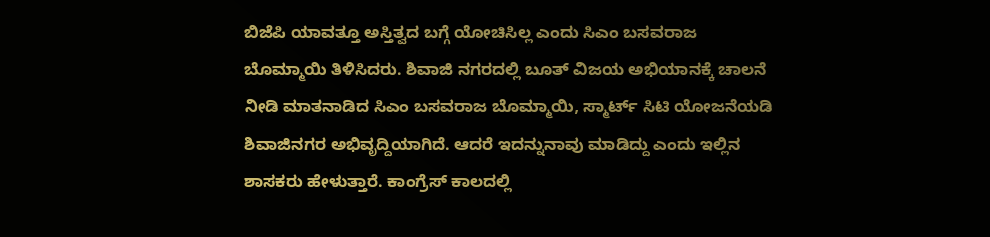ಬಿಜೆಪಿ ಯಾವತ್ತೂ ಅಸ್ತಿತ್ವದ ಬಗ್ಗೆ ಯೋಚಿಸಿಲ್ಲ ಎಂದು ಸಿಎಂ ಬಸವರಾಜ ಬೊಮ್ಮಾಯಿ ತಿಳಿಸಿದರು. ಶಿವಾಜಿ ನಗರದಲ್ಲಿ ಬೂತ್ ವಿಜಯ ಅಭಿಯಾನಕ್ಕೆ ಚಾಲನೆ ನೀಡಿ ಮಾತನಾಡಿದ ಸಿಎಂ ಬಸವರಾಜ ಬೊಮ್ಮಾಯಿ, ಸ್ಮಾರ್ಟ್ ಸಿಟಿ ಯೋಜನೆಯಡಿ ಶಿವಾಜಿನಗರ ಅಭಿವೃದ್ದಿಯಾಗಿದೆ. ಆದರೆ ಇದನ್ನುನಾವು ಮಾಡಿದ್ದು ಎಂದು ಇಲ್ಲಿನ ಶಾಸಕರು ಹೇಳುತ್ತಾರೆ. ಕಾಂಗ್ರೆಸ್ ಕಾಲದಲ್ಲಿ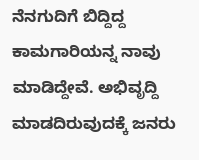ನೆನಗುದಿಗೆ ಬಿದ್ದಿದ್ದ ಕಾಮಗಾರಿಯನ್ನ ನಾವು ಮಾಡಿದ್ದೇವೆ. ಅಭಿವೃದ್ದಿ ಮಾಡದಿರುವುದಕ್ಕೆ ಜನರು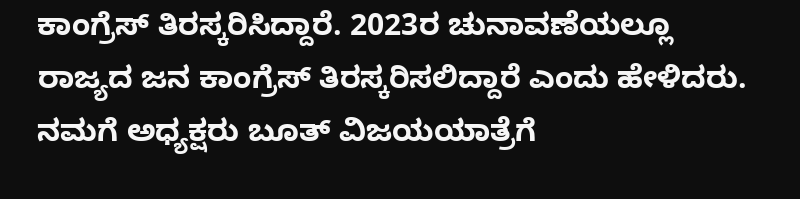ಕಾಂಗ್ರೆಸ್ ತಿರಸ್ಕರಿಸಿದ್ದಾರೆ. 2023ರ ಚುನಾವಣೆಯಲ್ಲೂ ರಾಜ್ಯದ ಜನ ಕಾಂಗ್ರೆಸ್ ತಿರಸ್ಕರಿಸಲಿದ್ದಾರೆ ಎಂದು ಹೇಳಿದರು. ನಮಗೆ ಅಧ್ಯಕ್ಷರು ಬೂತ್ ವಿಜಯಯಾತ್ರೆಗೆ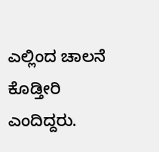ಎಲ್ಲಿಂದ ಚಾಲನೆ ಕೊಡ್ತೀರಿ ಎಂದಿದ್ದರು.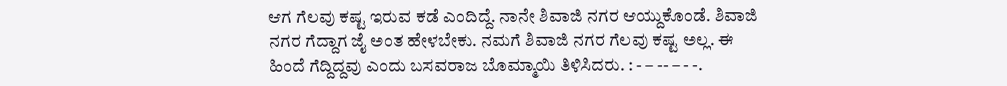ಆಗ ಗೆಲವು ಕಷ್ಟ ಇರುವ ಕಡೆ ಎಂದಿದ್ದೆ. ನಾನೇ ಶಿವಾಜಿ ನಗರ ಆಯ್ದುಕೊಂಡೆ. ಶಿವಾಜಿ ನಗರ ಗೆದ್ದಾಗ ಜೈ ಅಂತ ಹೇಳಬೇಕು. ನಮಗೆ ಶಿವಾಜಿ ನಗರ ಗೆಲವು ಕಷ್ಟ ಅಲ್ಲ. ಈ ಹಿಂದೆ ಗೆದ್ದಿದ್ದವು ಎಂದು ಬಸವರಾಜ ಬೊಮ್ಮಾಯಿ ತಿಳಿಸಿದರು. : - – -- – - -.